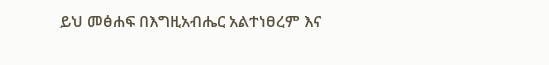ይህ መፅሐፍ በእግዚአብሔር አልተነፀረም እና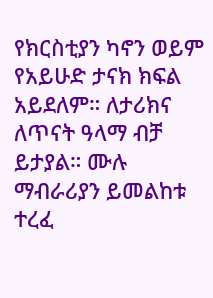የክርስቲያን ካኖን ወይም የአይሁድ ታናክ ክፍል አይደለም። ለታሪክና ለጥናት ዓላማ ብቻ ይታያል። ሙሉ ማብራሪያን ይመልከቱ ተረፈ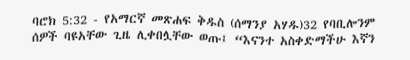ባሮክ 5:32 - የአማርኛ መጽሐፍ ቅዱስ (ሰማንያ አሃዱ)32 የባቢሎንም ሰዎች ባዩአቸው ጊዜ ሊቀበሏቸው ወጡ፤ “እናንተ አስቀድማችሁ እኛን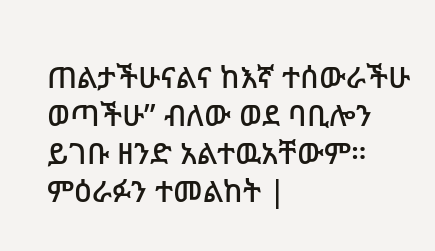ጠልታችሁናልና ከእኛ ተሰውራችሁ ወጣችሁ” ብለው ወደ ባቢሎን ይገቡ ዘንድ አልተዉአቸውም። ምዕራፉን ተመልከት |